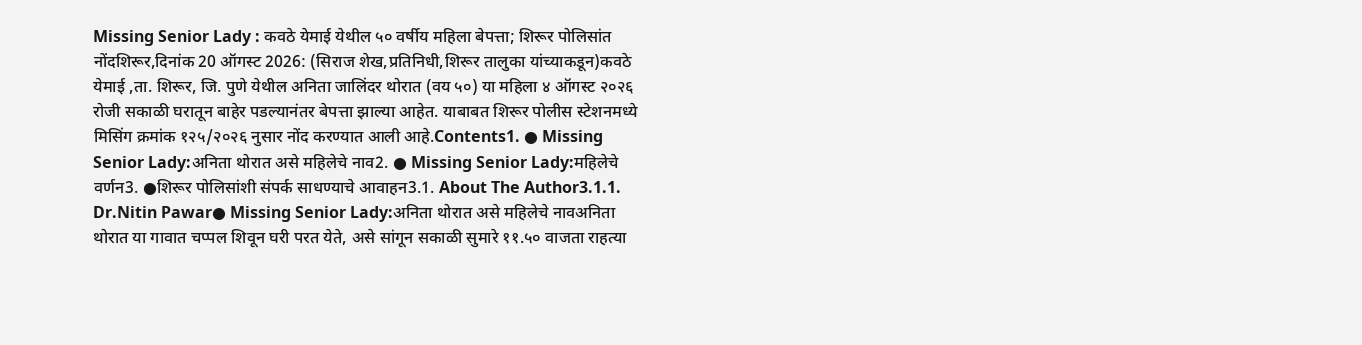Missing Senior Lady : कवठे येमाई येथील ५० वर्षीय महिला बेपत्ता; शिरूर पोलिसांत नोंदशिरूर,दिनांक 20 ऑगस्ट 2026: (सिराज शेख,प्रतिनिधी,शिरूर तालुका यांच्याकडून)कवठे येमाई ,ता. शिरूर, जि. पुणे येथील अनिता जालिंदर थोरात (वय ५०) या महिला ४ ऑगस्ट २०२६ रोजी सकाळी घरातून बाहेर पडल्यानंतर बेपत्ता झाल्या आहेत. याबाबत शिरूर पोलीस स्टेशनमध्ये मिसिंग क्रमांक १२५/२०२६ नुसार नोंद करण्यात आली आहे.Contents1. ● Missing Senior Lady:अनिता थोरात असे महिलेचे नाव2. ● Missing Senior Lady:महिलेचे वर्णन3. ●शिरूर पोलिसांशी संपर्क साधण्याचे आवाहन3.1. About The Author3.1.1. Dr.Nitin Pawar● Missing Senior Lady:अनिता थोरात असे महिलेचे नावअनिता थोरात या गावात चप्पल शिवून घरी परत येते, असे सांगून सकाळी सुमारे ११.५० वाजता राहत्या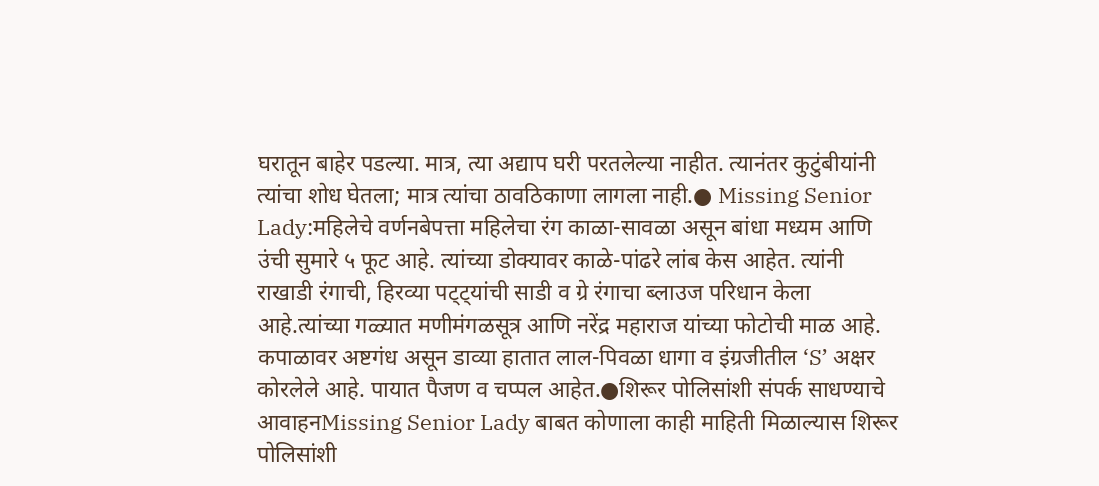घरातून बाहेर पडल्या. मात्र, त्या अद्याप घरी परतलेल्या नाहीत. त्यानंतर कुटुंबीयांनी त्यांचा शोध घेतला; मात्र त्यांचा ठावठिकाणा लागला नाही.● Missing Senior Lady:महिलेचे वर्णनबेपत्ता महिलेचा रंग काळा-सावळा असून बांधा मध्यम आणि उंची सुमारे ५ फूट आहे. त्यांच्या डोक्यावर काळे-पांढरे लांब केस आहेत. त्यांनी राखाडी रंगाची, हिरव्या पट्ट्यांची साडी व ग्रे रंगाचा ब्लाउज परिधान केला आहे.त्यांच्या गळ्यात मणीमंगळसूत्र आणि नरेंद्र महाराज यांच्या फोटोची माळ आहे. कपाळावर अष्टगंध असून डाव्या हातात लाल-पिवळा धागा व इंग्रजीतील ‘S’ अक्षर कोरलेले आहे. पायात पैजण व चप्पल आहेत.●शिरूर पोलिसांशी संपर्क साधण्याचे आवाहनMissing Senior Lady बाबत कोणाला काही माहिती मिळाल्यास शिरूर पोलिसांशी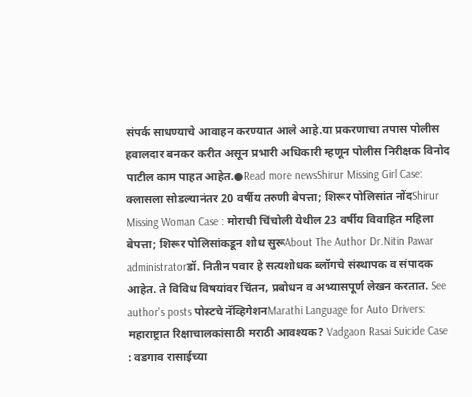संपर्क साधण्याचे आवाहन करण्यात आले आहे.या प्रकरणाचा तपास पोलीस हवालदार बनकर करीत असून प्रभारी अधिकारी म्हणून पोलीस निरीक्षक विनोद पाटील काम पाहत आहेत.●Read more newsShirur Missing Girl Case: क्लासला सोडल्यानंतर 20 वर्षीय तरुणी बेपत्ता; शिरूर पोलिसांत नोंदShirur Missing Woman Case : मोराची चिंचोली येथील 23 वर्षीय विवाहित महिला बेपत्ता; शिरूर पोलिसांकडून शोध सुरूAbout The Author Dr.Nitin Pawar administratorडॉ. नितीन पवार हे सत्यशोधक ब्लॉगचे संस्थापक व संपादक आहेत. ते विविध विषयांवर चिंतन, प्रबोधन व अभ्यासपूर्ण लेखन करतात. See author's posts पोस्टचे नॅव्हिगेशनMarathi Language for Auto Drivers: महाराष्ट्रात रिक्षाचालकांसाठी मराठी आवश्यक? Vadgaon Rasai Suicide Case : वडगाव रासाईच्या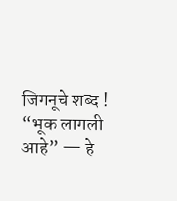जिगनूचे शब्द ! “भूक लागली आहे” — हे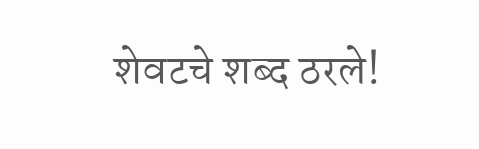शेवटचे शब्द ठरले!